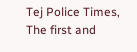Tej Police Times, The first and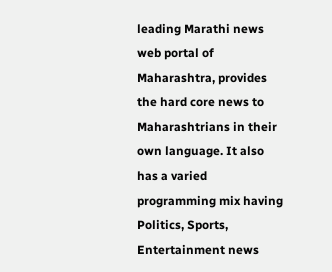leading Marathi news web portal of Maharashtra, provides the hard core news to Maharashtrians in their own language. It also has a varied programming mix having Politics, Sports, Entertainment news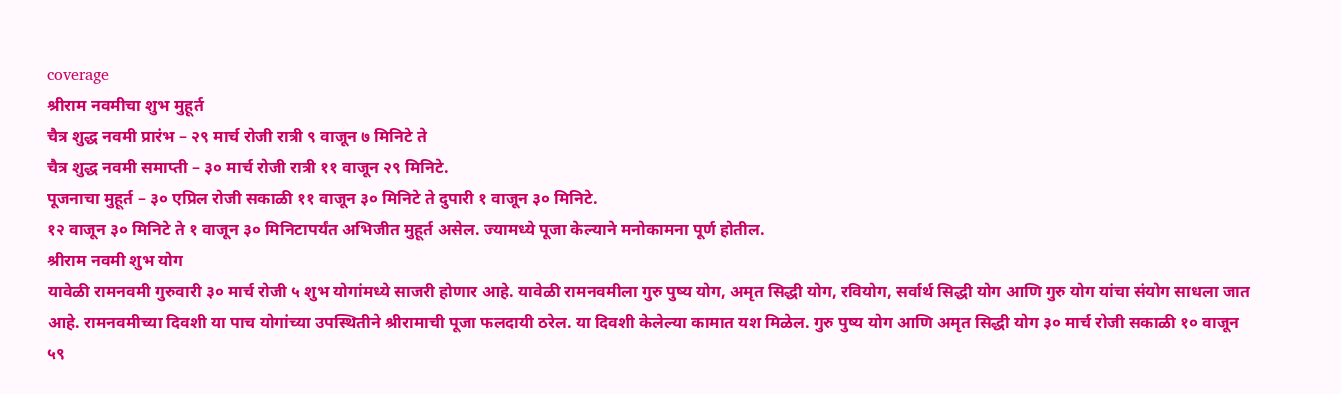coverage
श्रीराम नवमीचा शुभ मुहूर्त
चैत्र शुद्ध नवमी प्रारंभ – २९ मार्च रोजी रात्री ९ वाजून ७ मिनिटे ते
चैत्र शुद्ध नवमी समाप्ती – ३० मार्च रोजी रात्री ११ वाजून २९ मिनिटे.
पूजनाचा मुहूर्त – ३० एप्रिल रोजी सकाळी ११ वाजून ३० मिनिटे ते दुपारी १ वाजून ३० मिनिटे.
१२ वाजून ३० मिनिटे ते १ वाजून ३० मिनिटापर्यंत अभिजीत मुहूर्त असेल. ज्यामध्ये पूजा केल्याने मनोकामना पूर्ण होतील.
श्रीराम नवमी शुभ योग
यावेळी रामनवमी गुरुवारी ३० मार्च रोजी ५ शुभ योगांमध्ये साजरी होणार आहे. यावेळी रामनवमीला गुरु पुष्य योग, अमृत सिद्धी योग, रवियोग, सर्वार्थ सिद्धी योग आणि गुरु योग यांचा संयोग साधला जात आहे. रामनवमीच्या दिवशी या पाच योगांच्या उपस्थितीने श्रीरामाची पूजा फलदायी ठरेल. या दिवशी केलेल्या कामात यश मिळेल. गुरु पुष्य योग आणि अमृत सिद्धी योग ३० मार्च रोजी सकाळी १० वाजून ५९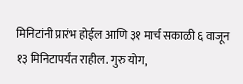मिनिटांनी प्रारंभ होईल आणि ३१ मार्च सकाळी ६ वाजून १३ मिनिटापर्यंत राहील. गुरु योग,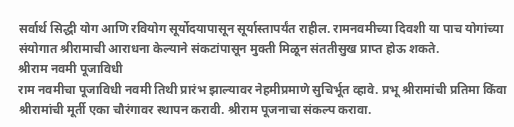सर्वार्थ सिद्धी योग आणि रवियोग सूर्योदयापासून सूर्यास्तापर्यंत राहील. रामनवमीच्या दिवशी या पाच योगांच्या संयोगात श्रीरामाची आराधना केल्याने संकटांपासून मुक्ती मिळून संततीसुख प्राप्त होऊ शकते.
श्रीराम नवमी पूजाविधी
राम नवमीचा पूजाविधी नवमी तिथी प्रारंभ झाल्यावर नेहमीप्रमाणे सुचिर्भूत व्हावे. प्रभू श्रीरामांची प्रतिमा किंवा श्रीरामांची मूर्ती एका चौरंगावर स्थापन करावी. श्रीराम पूजनाचा संकल्प करावा.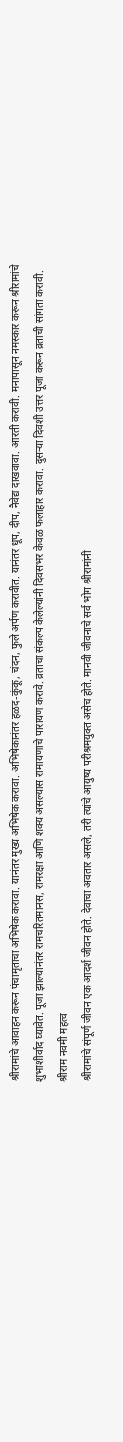श्रीरामांचे आवाहन करून पंचामृताचा अभिषेक करावा. यानंतर मुख्य अभिषेक करावा. अभिषेकानंतर हळद-कुंकू, चंदन, फुले अर्पण करावीत. यानंतर धूप, दीप, नैवेद्य दाखवावा. आरती करावी. मनापासून नमस्कार करून श्रीरामांचे शुभाशीर्वाद घ्यावेत. पूजा झाल्यानंतर रामचरितमानस, रामरक्षा आणि शक्य असल्यास रामायणाचे पारायण करावे. व्रताचा संकल्प केलेल्यांनी दिवसभर केवळ फलाहार करावा. दुसऱ्या दिवशी उत्तर पूजा करून व्रताची सांगता करावी.
श्रीराम नवमी महत्व
श्रीरामांचे संपूर्ण जीवन एक आदर्श जीवन होते. देवाचा अवतार असले, तरी त्यांचे आयुष्य परीश्रमयुक्त असेच होते. मानवी जीवनाचे सर्व भोग श्रीरामांनी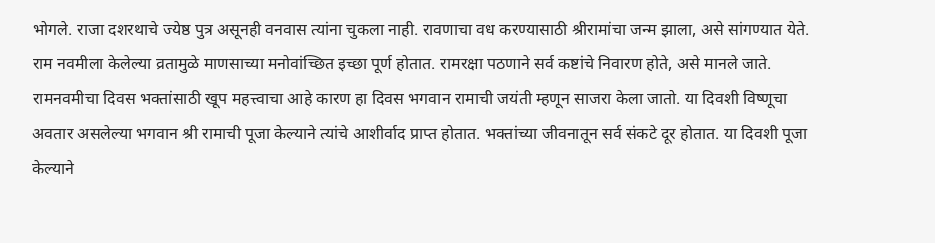भोगले. राजा दशरथाचे ज्येष्ठ पुत्र असूनही वनवास त्यांना चुकला नाही. रावणाचा वध करण्यासाठी श्रीरामांचा जन्म झाला, असे सांगण्यात येते. राम नवमीला केलेल्या व्रतामुळे माणसाच्या मनोवांच्छित इच्छा पूर्ण होतात. रामरक्षा पठणाने सर्व कष्टांचे निवारण होते, असे मानले जाते. रामनवमीचा दिवस भक्तांसाठी खूप महत्त्वाचा आहे कारण हा दिवस भगवान रामाची जयंती म्हणून साजरा केला जातो. या दिवशी विष्णूचा अवतार असलेल्या भगवान श्री रामाची पूजा केल्याने त्यांचे आशीर्वाद प्राप्त होतात. भक्तांच्या जीवनातून सर्व संकटे दूर होतात. या दिवशी पूजा केल्याने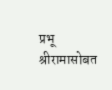प्रभू श्रीरामासोबत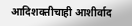आदिशक्तीचाही आशीर्वाद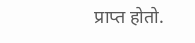प्राप्त होतो.